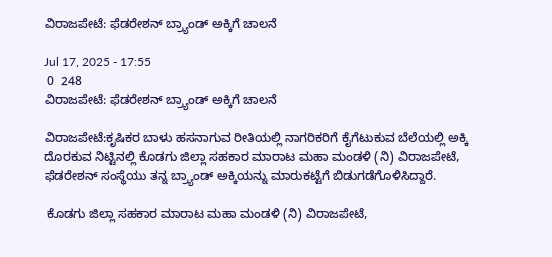ವಿರಾಜಪೇಟೆ: ಫೆಡರೇಶನ್ ಬ್ರ್ಯಾಂಡ್ ಅಕ್ಕಿಗೆ ಚಾಲನೆ

Jul 17, 2025 - 17:55
 0  248
ವಿರಾಜಪೇಟೆ: ಫೆಡರೇಶನ್ ಬ್ರ್ಯಾಂಡ್ ಅಕ್ಕಿಗೆ ಚಾಲನೆ

ವಿರಾಜಪೇಟೆ:ಕೃಷಿಕರ ಬಾಳು ಹಸನಾಗುವ ರೀತಿಯಲ್ಲಿ ನಾಗರಿಕರಿಗೆ ಕೈಗೆಟುಕುವ ಬೆಲೆಯಲ್ಲಿ ಅಕ್ಕಿ ದೊರಕುವ ನಿಟ್ಟಿನಲ್ಲಿ ಕೊಡಗು ಜಿಲ್ಲಾ ಸಹಕಾರ ಮಾರಾಟ ಮಹಾ ಮಂಡಳಿ (ನಿ) ವಿರಾಜಪೇಟೆ, ಫೆಡರೇಶನ್ ಸಂಸ್ಥೆಯು ತನ್ನ ಬ್ರ್ಯಾಂಡ್ ಅಕ್ಕಿಯನ್ನು ಮಾರುಕಟ್ಟೆಗೆ ಬಿಡುಗಡೆಗೊಳಿಸಿದ್ದಾರೆ.

 ಕೊಡಗು ಜಿಲ್ಲಾ ಸಹಕಾರ ಮಾರಾಟ ಮಹಾ ಮಂಡಳಿ (ನಿ) ವಿರಾಜಪೇಟೆ,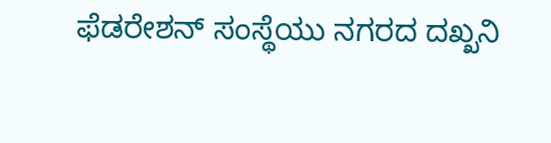ಫೆಡರೇಶನ್ ಸಂಸ್ಥೆಯು ನಗರದ ದಖ್ಖನಿ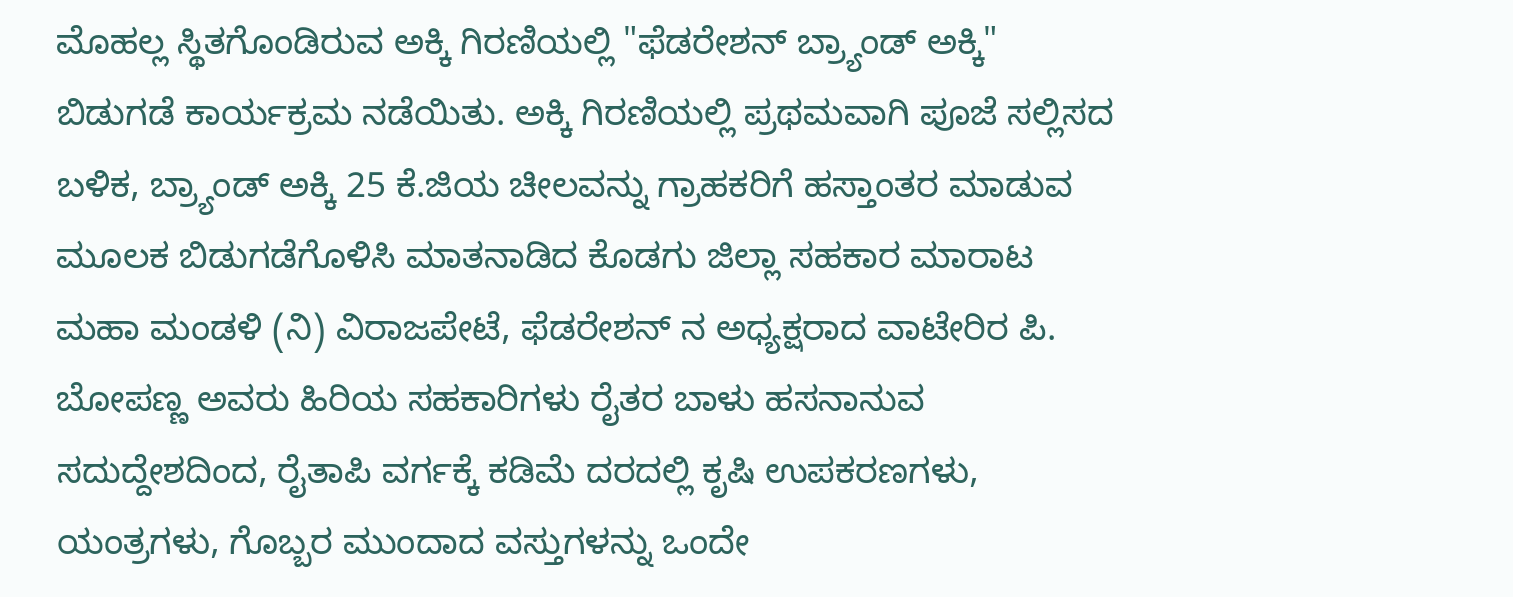ಮೊಹಲ್ಲ ಸ್ಥಿತಗೊಂಡಿರುವ ಅಕ್ಕಿ ಗಿರಣಿಯಲ್ಲಿ "ಫೆಡರೇಶನ್ ಬ್ರ್ಯಾಂಡ್ ಅಕ್ಕಿ" ಬಿಡುಗಡೆ ಕಾರ್ಯಕ್ರಮ ನಡೆಯಿತು. ಅಕ್ಕಿ ಗಿರಣಿಯಲ್ಲಿ ಪ್ರಥಮವಾಗಿ ಪೂಜೆ ಸಲ್ಲಿಸದ ಬಳಿಕ, ಬ್ರ್ಯಾಂಡ್ ಅಕ್ಕಿ 25 ಕೆ.ಜಿಯ ಚೀಲವನ್ನು ಗ್ರಾಹಕರಿಗೆ ಹಸ್ತಾಂತರ ಮಾಡುವ ಮೂಲಕ ಬಿಡುಗಡೆಗೊಳಿಸಿ ಮಾತನಾಡಿದ ಕೊಡಗು ಜಿಲ್ಲಾ ಸಹಕಾರ ಮಾರಾಟ ಮಹಾ ಮಂಡಳಿ (ನಿ) ವಿರಾಜಪೇಟೆ, ಫೆಡರೇಶನ್ ನ ಅಧ್ಯಕ್ಷರಾದ ವಾಟೇರಿರ ಪಿ. ಬೋಪಣ್ಣ ಅವರು ಹಿರಿಯ ಸಹಕಾರಿಗಳು ರೈತರ ಬಾಳು ಹಸನಾನುವ ಸದುದ್ದೇಶದಿಂದ, ರೈತಾಪಿ ವರ್ಗಕ್ಕೆ ಕಡಿಮೆ ದರದಲ್ಲಿ ಕೃಷಿ ಉಪಕರಣಗಳು, ಯಂತ್ರಗಳು, ಗೊಬ್ಬರ ಮುಂದಾದ ವಸ್ತುಗಳನ್ನು ಒಂದೇ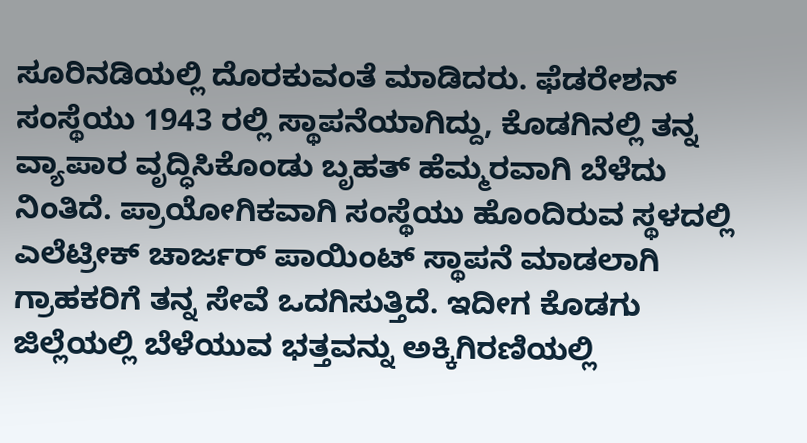ಸೂರಿನಡಿಯಲ್ಲಿ ದೊರಕುವಂತೆ ಮಾಡಿದರು. ಫೆಡರೇಶನ್ ಸಂಸ್ಥೆಯು 1943 ರಲ್ಲಿ ಸ್ಥಾಪನೆಯಾಗಿದ್ದು, ಕೊಡಗಿನಲ್ಲಿ ತನ್ನ ವ್ಯಾಪಾರ ವೃದ್ಧಿಸಿಕೊಂಡು ಬೃಹತ್ ಹೆಮ್ಮರವಾಗಿ ಬೆಳೆದು ನಿಂತಿದೆ. ಪ್ರಾಯೋಗಿಕವಾಗಿ ಸಂಸ್ಥೆಯು ಹೊಂದಿರುವ ಸ್ಥಳದಲ್ಲಿ ಎಲೆಟ್ರೀಕ್ ಚಾರ್ಜರ್ ಪಾಯಿಂಟ್ ಸ್ಥಾಪನೆ ಮಾಡಲಾಗಿ ಗ್ರಾಹಕರಿಗೆ ತನ್ನ ಸೇವೆ ಒದಗಿಸುತ್ತಿದೆ. ಇದೀಗ ಕೊಡಗು ಜಿಲ್ಲೆಯಲ್ಲಿ ಬೆಳೆಯುವ ಭತ್ತವನ್ನು ಅಕ್ಕಿಗಿರಣಿಯಲ್ಲಿ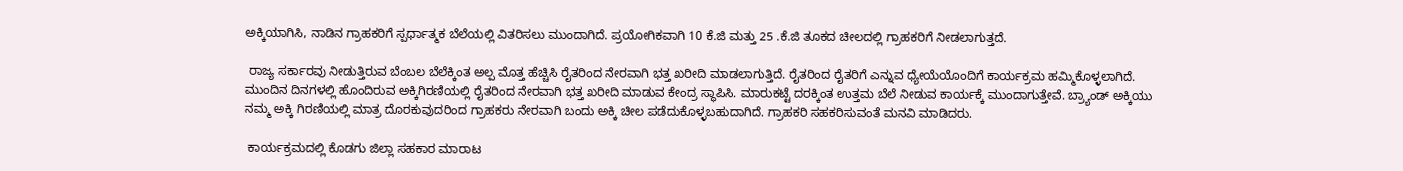ಅಕ್ಕಿಯಾಗಿಸಿ, ನಾಡಿನ ಗ್ರಾಹಕರಿಗೆ ಸ್ಪರ್ಧಾತ್ಮಕ ಬೆಲೆಯಲ್ಲಿ ವಿತರಿಸಲು ಮುಂದಾಗಿದೆ. ಪ್ರಯೋಗಿಕವಾಗಿ 10 ಕೆ.ಜಿ ಮತ್ತು 25 .ಕೆ.ಜಿ ತೂಕದ ಚೀಲದಲ್ಲಿ ಗ್ರಾಹಕರಿಗೆ ನೀಡಲಾಗುತ್ತದೆ.

 ರಾಜ್ಯ ಸರ್ಕಾರವು ನೀಡುತ್ತಿರುವ ಬೆಂಬಲ ಬೆಲೆಕ್ಕಿಂತ ಅಲ್ಪ ಮೊತ್ತ ಹೆಚ್ಚಿಸಿ ರೈತರಿಂದ ನೇರವಾಗಿ ಭತ್ತ ಖರೀದಿ ಮಾಡಲಾಗುತ್ತಿದೆ. ರೈತರಿಂದ ರೈತರಿಗೆ ಎನ್ನುವ ಧ್ಯೇಯೆಯೊಂದಿಗೆ ಕಾರ್ಯಕ್ರಮ ಹಮ್ಮಿಕೊಳ್ಳಲಾಗಿದೆ. ಮುಂದಿನ ದಿನಗಳಲ್ಲಿ ಹೊಂದಿರುವ ಅಕ್ಕಿಗಿರಣಿಯಲ್ಲಿ ರೈತರಿಂದ ನೇರವಾಗಿ ಭತ್ತ ಖರೀದಿ ಮಾಡುವ ಕೇಂದ್ರ ಸ್ಥಾಪಿಸಿ. ಮಾರುಕಟ್ಟೆ ದರಕ್ಕಿಂತ ಉತ್ತಮ ಬೆಲೆ ನೀಡುವ ಕಾರ್ಯಕ್ಕೆ ಮುಂದಾಗುತ್ತೇವೆ. ಬ್ರ್ಯಾಂಡ್ ಅಕ್ಕಿಯು ನಮ್ಮ ಅಕ್ಕಿ ಗಿರಣಿಯಲ್ಲಿ ಮಾತ್ರ ದೊರಕುವುದರಿಂದ ಗ್ರಾಹಕರು ನೇರವಾಗಿ ಬಂದು ಅಕ್ಕಿ ಚೀಲ ಪಡೆದುಕೊಳ್ಳಬಹುದಾಗಿದೆ. ಗ್ರಾಹಕರಿ ಸಹಕರಿಸುವಂತೆ ಮನವಿ ಮಾಡಿದರು.

 ಕಾರ್ಯಕ್ರಮದಲ್ಲಿ ಕೊಡಗು ಜಿಲ್ಲಾ ಸಹಕಾರ ಮಾರಾಟ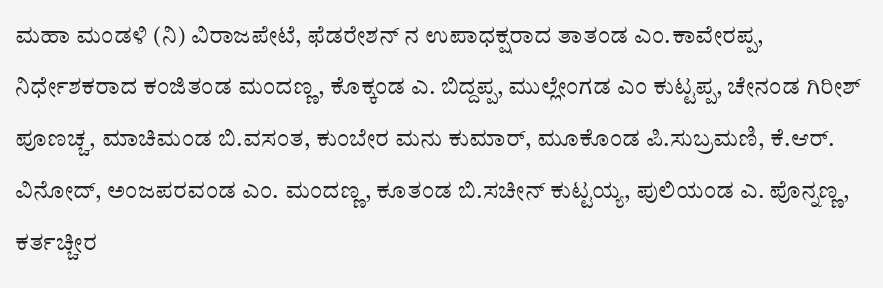ಮಹಾ ಮಂಡಳಿ (ನಿ) ವಿರಾಜಪೇಟೆ, ಫೆಡರೇಶನ್ ನ ಉಪಾಧಕ್ಷರಾದ ತಾತಂಡ ಎಂ.ಕಾವೇರಪ್ಪ, ನಿರ್ಧೇಶಕರಾದ ಕಂಜಿತಂಡ ಮಂದಣ್ಣ, ಕೊಕ್ಕಂಡ ಎ. ಬಿದ್ದಪ್ಪ, ಮುಲ್ಲೇಂಗಡ ಎಂ ಕುಟ್ಟಪ್ಪ, ಚೇನಂಡ ಗಿರೀಶ್ ಪೂಣಚ್ಚ, ಮಾಚಿಮಂಡ ಬಿ.ವಸಂತ, ಕುಂಬೇರ ಮನು ಕುಮಾರ್, ಮೂಕೊಂಡ ಪಿ.ಸುಬ್ರಮಣಿ, ಕೆ.ಆರ್. ವಿನೋದ್, ಅಂಜಪರವಂಡ ಎಂ. ಮಂದಣ್ಣ, ಕೂತಂಡ ಬಿ.ಸಚೀನ್ ಕುಟ್ಟಯ್ಯ, ಪುಲಿಯಂಡ ಎ. ಪೊನ್ನಣ್ಣ, ಕರ್ತಚ್ಚೀರ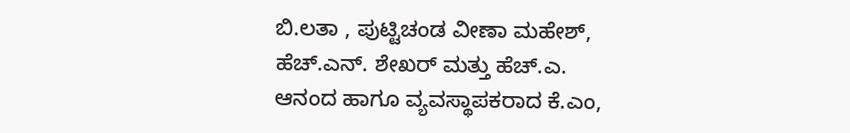ಬಿ.ಲತಾ , ಪುಟ್ಟಿಚಂಡ ವೀಣಾ ಮಹೇಶ್, ಹೆಚ್.ಎನ್. ಶೇಖರ್ ಮತ್ತು ಹೆಚ್.ಎ. ಆನಂದ ಹಾಗೂ ವ್ಯವಸ್ಥಾಪಕರಾದ ಕೆ.ಎಂ,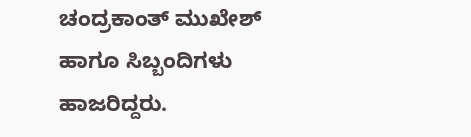ಚಂದ್ರಕಾಂತ್ ಮುಖೇಶ್ ಹಾಗೂ ಸಿಬ್ಬಂದಿಗಳು ಹಾಜರಿದ್ದರು.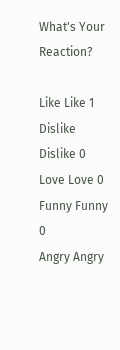What's Your Reaction?

Like Like 1
Dislike Dislike 0
Love Love 0
Funny Funny 0
Angry Angry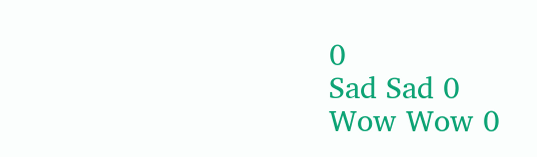0
Sad Sad 0
Wow Wow 0